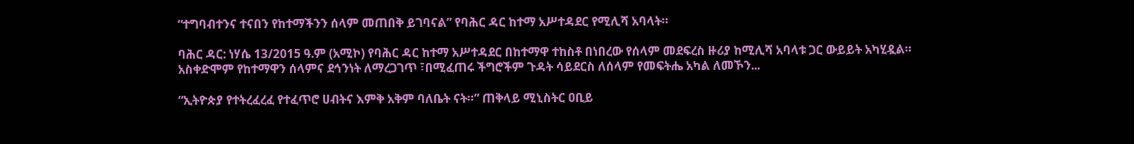“ተግባብተንና ተናበን የከተማችንን ሰላም መጠበቅ ይገባናል” የባሕር ዳር ከተማ አሥተዳደር የሚሊሻ አባላት።

ባሕር ዳር: ነሃሴ 13/2015 ዓ.ም (አሚኮ) የባሕር ዳር ከተማ አሥተዳደር በከተማዋ ተከስቶ በነበረው የሰላም መደፍረስ ዙሪያ ከሚሊሻ አባላቱ ጋር ውይይት አካሂዷል። አስቀድሞም የከተማዋን ሰላምና ደኅንነት ለማረጋገጥ ፣በሚፈጠሩ ችግሮችም ጉዳት ሳይደርስ ለሰላም የመፍትሔ አካል ለመኾን...

“ኢትዮጵያ የተትረፈረፈ የተፈጥሮ ሀብትና እምቅ አቅም ባለቤት ናት።” ጠቅላይ ሚኒስትር ዐቢይ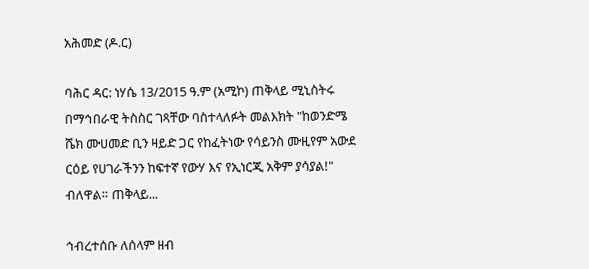አሕመድ (ዶ.ር)

ባሕር ዳር: ነሃሴ 13/2015 ዓ.ም (አሚኮ) ጠቅላይ ሚኒስትሩ በማኅበራዊ ትስስር ገጻቸው ባስተላለፉት መልእክት "ከወንድሜ ሼክ ሙሀመድ ቢን ዛይድ ጋር የከፈትነው የሳይንስ ሙዚየም አውደ ርዕይ የሀገራችንን ከፍተኛ የውሃ እና የኢነርጂ አቅም ያሳያል!" ብለዋል። ጠቅላይ...

ኅብረተሰቡ ለሰላም ዘብ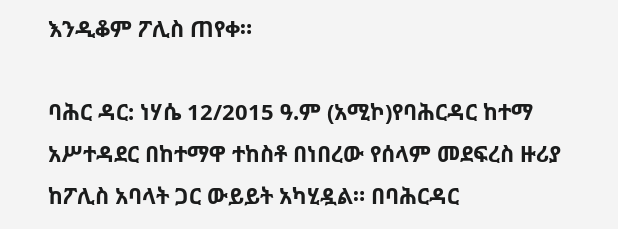እንዲቆም ፖሊስ ጠየቀ።

ባሕር ዳር: ነሃሴ 12/2015 ዓ.ም (አሚኮ)የባሕርዳር ከተማ አሥተዳደር በከተማዋ ተከስቶ በነበረው የሰላም መደፍረስ ዙሪያ ከፖሊስ አባላት ጋር ውይይት አካሂዷል። በባሕርዳር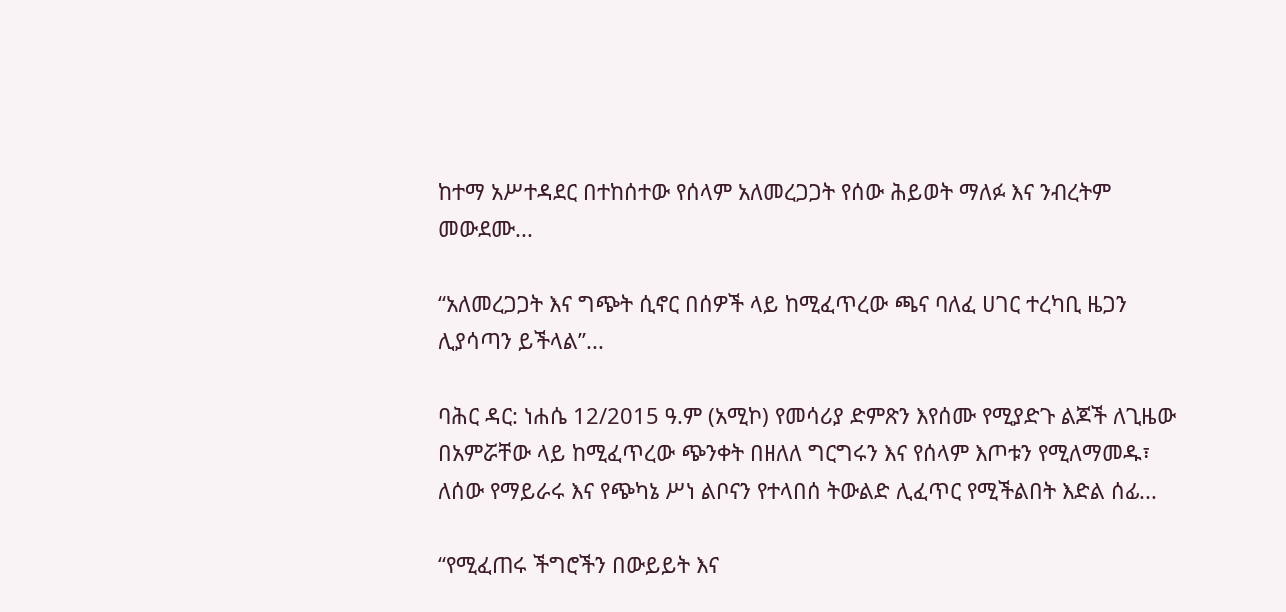ከተማ አሥተዳደር በተከሰተው የሰላም አለመረጋጋት የሰው ሕይወት ማለፉ እና ንብረትም መውደሙ...

“አለመረጋጋት እና ግጭት ሲኖር በሰዎች ላይ ከሚፈጥረው ጫና ባለፈ ሀገር ተረካቢ ዜጋን ሊያሳጣን ይችላል”...

ባሕር ዳር: ነሐሴ 12/2015 ዓ.ም (አሚኮ) የመሳሪያ ድምጽን እየሰሙ የሚያድጉ ልጆች ለጊዜው በአምሯቸው ላይ ከሚፈጥረው ጭንቀት በዘለለ ግርግሩን እና የሰላም እጦቱን የሚለማመዱ፣ ለሰው የማይራሩ እና የጭካኔ ሥነ ልቦናን የተላበሰ ትውልድ ሊፈጥር የሚችልበት እድል ሰፊ...

“የሚፈጠሩ ችግሮችን በውይይት እና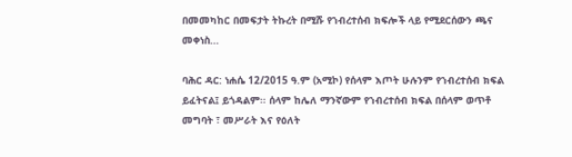በመመካከር በመፍታት ትኩረት በሚሹ የኀብረተሰብ ክፍሎች ላይ የሚደርሰውን ጫና መቀነስ...

ባሕር ዳር: ነሐሴ 12/2015 ዓ.ም (አሚኮ) የሰላም እጦት ሁሉንም የኀብረተሰብ ክፍል ይፈትናል፤ ይጎዳልም፡፡ ሰላም ከሌለ ማንኛውም የኀብረተሰብ ክፍል በሰላም ወጥቶ መግባት ፣ መሥራት እና የዕለት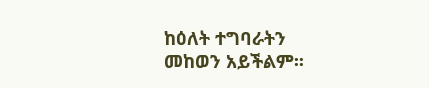ከዕለት ተግባራትን መከወን አይችልም፡፡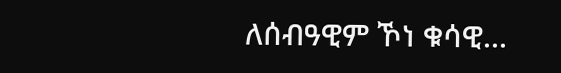ለሰብዓዊም ኾነ ቁሳዊ...